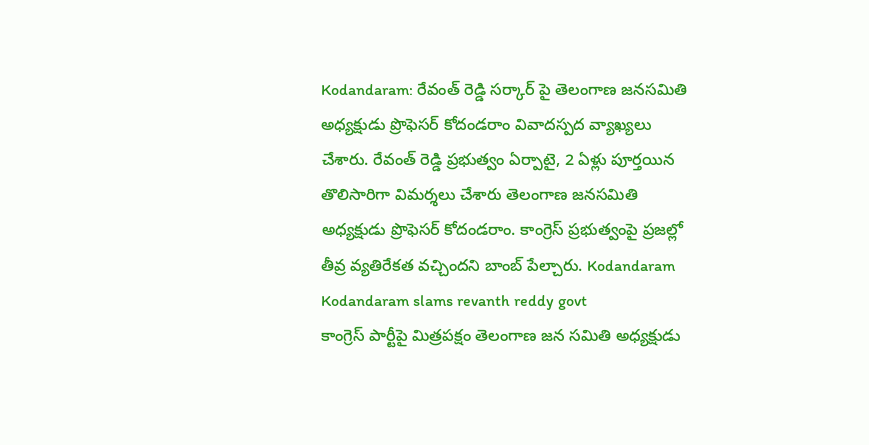Kodandaram: రేవంత్ రెడ్డి సర్కార్ పై తెలంగాణ జనసమితి అధ్యక్షుడు ప్రొఫెసర్ కోదండరాం వివాదస్పద వ్యాఖ్యలు చేశారు. రేవంత్ రెడ్డి ప్రభుత్వం ఏర్పాటై, 2 ఏళ్లు పూర్తయిన తొలిసారిగా విమర్శలు చేశారు తెలంగాణ జనసమితి అధ్యక్షుడు ప్రొఫెసర్ కోదండరాం. కాంగ్రెస్ ప్రభుత్వంపై ప్రజల్లో తీవ్ర వ్యతిరేకత వచ్చిందని బాంబ్ పేల్చారు. Kodandaram
Kodandaram slams revanth reddy govt
కాంగ్రెస్ పార్టీపై మిత్రపక్షం తెలంగాణ జన సమితి అధ్యక్షుడు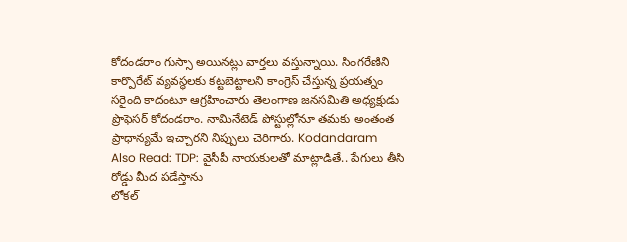కోదండరాం గుస్సా అయినట్లు వార్తలు వస్తున్నాయి. సింగరేణిని కార్పొరేట్ వ్యవస్థలకు కట్టబెట్టాలని కాంగ్రెస్ చేస్తున్న ప్రయత్నం సరైంది కాదంటూ ఆగ్రహించారు తెలంగాణ జనసమితి అధ్యక్షుడు ప్రొఫెసర్ కోదండరాం. నామినేటెడ్ పోస్టుల్లోనూ తమకు అంతంత ప్రాధాన్యమే ఇచ్చారని నిప్పులు చెరిగారు. Kodandaram
Also Read: TDP: వైసీపీ నాయకులతో మాట్లాడితే.. పేగులు తీసి రోడ్డు మీద పడేస్తాను
లోకల్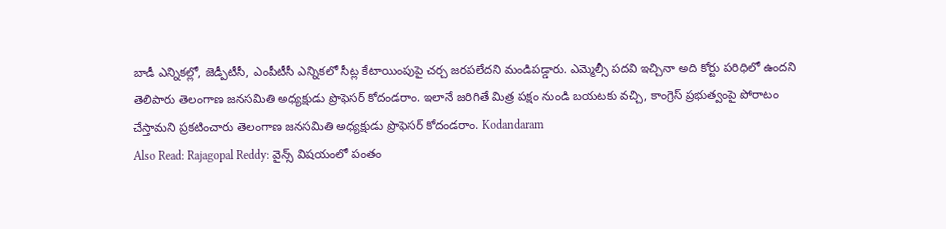బాడీ ఎన్నికల్లో, జెడ్పీటీసీ, ఎంపీటీసీ ఎన్నికలో సీట్ల కేటాయింపుపై చర్చ జరపలేదని మండిపడ్డారు. ఎమ్మెల్సీ పదవి ఇచ్చినా అది కోర్టు పరిధిలో ఉందని తెలిపారు తెలంగాణ జనసమితి అధ్యక్షుడు ప్రొఫెసర్ కోదండరాం. ఇలానే జరిగితే మిత్ర పక్షం నుండి బయటకు వచ్చి, కాంగ్రెస్ ప్రభుత్వంపై పోరాటం చేస్తామని ప్రకటించారు తెలంగాణ జనసమితి అధ్యక్షుడు ప్రొఫెసర్ కోదండరాం. Kodandaram
Also Read: Rajagopal Reddy: వైన్స్ విషయంలో పంతం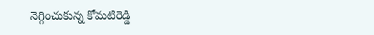నెగ్గించుకున్న కోమటిరెడ్డి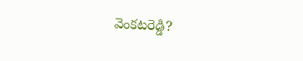వెంకటరెడ్డి?